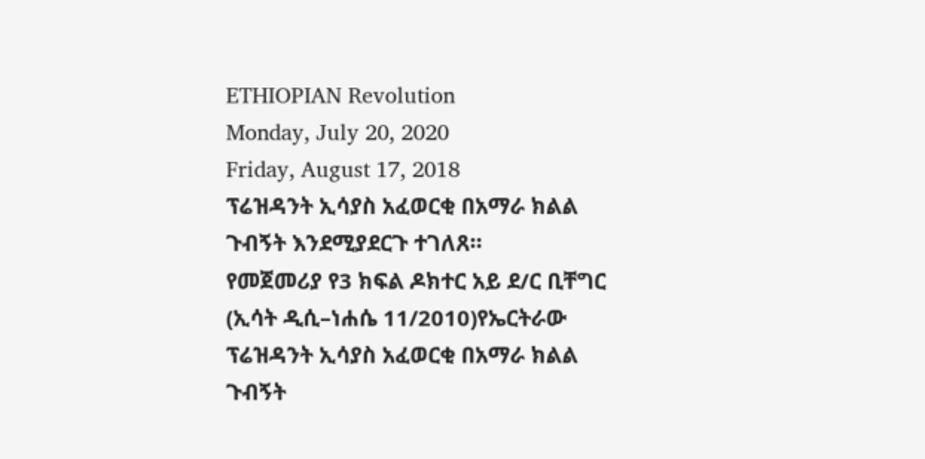ETHIOPIAN Revolution
Monday, July 20, 2020
Friday, August 17, 2018
ፕሬዝዳንት ኢሳያስ አፈወርቂ በአማራ ክልል ጉብኝት እንደሚያደርጉ ተገለጸ።
የመጀመሪያ የ3 ክፍል ዶክተር አይ ደ/ር ቢቸግር
(ኢሳት ዲሲ–ነሐሴ 11/2010)የኤርትራው ፕሬዝዳንት ኢሳያስ አፈወርቂ በአማራ ክልል ጉብኝት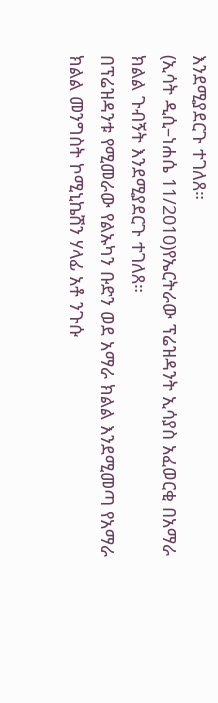እንደሚያደርጉ ተገለጸ።
(ኢሳት ዲሲ–ነሐሴ 11/2010)የኤርትራው ፕሬዝዳንት ኢሳያስ አፈወርቂ በአማራ ክልል ጉብኝት እንደሚያደርጉ ተገለጸ።
በፕሬዝዳንቱ የሚመራው የልኡካን ቡድን ወደ አማራ ክልል እንደሚመጣ የአማራ ክልል መንግስት ኮሚኒኬሽን ሃላፊ አቶ ንጉሱ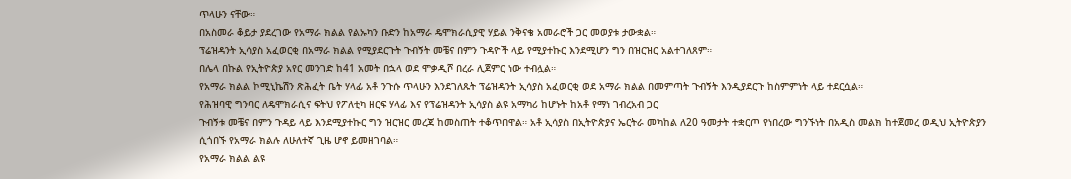ጥላሁን ናቸው።
በአስመራ ቆይታ ያደረገው የአማራ ክልል የልኡካን ቡድን ከአማራ ዴሞክራሲያዊ ሃይል ንቅናቄ አመራሮች ጋር መወያቱ ታውቋል።
ፕሬዝዳንት ኢሳያስ አፈወርቂ በአማራ ክልል የሚያደርጉት ጉብኝት መቼና በምን ጉዳዮች ላይ የሚያተኩር እንደሚሆን ግን በዝርዝር አልተገለጸም።
በሌላ በኩል የኢትዮጵያ አየር መንገድ ከ41 አመት በኋላ ወደ ሞቃዲሾ በረራ ሊጀምር ነው ተብሏል።
የአማራ ክልል ኮሚኒኬሽን ጽሕፈት ቤት ሃላፊ አቶ ንጉሱ ጥላሁን እንደገለጹት ፕሬዝዳንት ኢሳያስ አፈወርቂ ወደ አማራ ክልል በመምጣት ጉብኝት እንዲያደርጉ ከስምምነት ላይ ተደርሷል።
የሕዝባዊ ግንባር ለዴሞክራሲና ፍትህ የፖለቲካ ዘርፍ ሃላፊ እና የፕሬዝዳንት ኢሳያስ ልዩ አማካሪ ከሆኑት ከአቶ የማነ ገብረአብ ጋር
ጉብኝቱ መቼና በምን ጉዳይ ላይ እንደሚያተኩር ግን ዝርዝር መረጃ ከመስጠት ተቆጥበዋል። አቶ ኢሳያስ በኢትዮጵያና ኤርትራ መካከል ለ20 ዓመታት ተቋርጦ የነበረው ግንኙነት በአዲስ መልክ ከተጀመረ ወዲህ ኢትዮጵያን ሲጎበኙ የአማራ ክልሉ ለሁለተኛ ጊዜ ሆኖ ይመዘገባል።
የአማራ ክልል ልዩ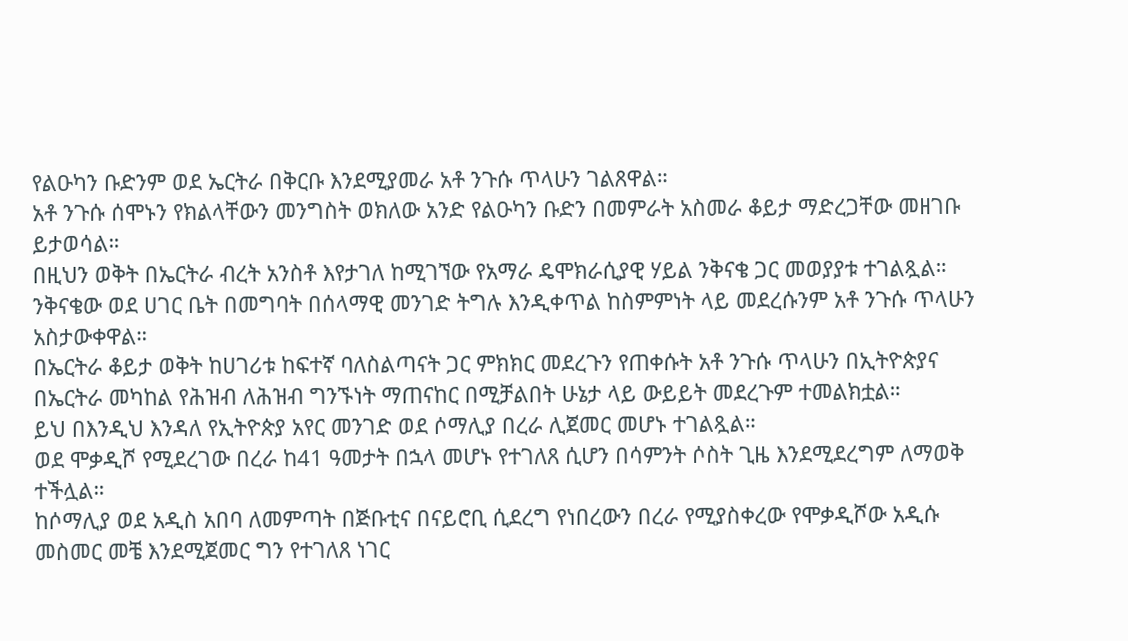የልዑካን ቡድንም ወደ ኤርትራ በቅርቡ እንደሚያመራ አቶ ንጉሱ ጥላሁን ገልጸዋል።
አቶ ንጉሱ ሰሞኑን የክልላቸውን መንግስት ወክለው አንድ የልዑካን ቡድን በመምራት አስመራ ቆይታ ማድረጋቸው መዘገቡ ይታወሳል።
በዚህን ወቅት በኤርትራ ብረት አንስቶ እየታገለ ከሚገኘው የአማራ ዴሞክራሲያዊ ሃይል ንቅናቄ ጋር መወያያቱ ተገልጿል።
ንቅናቄው ወደ ሀገር ቤት በመግባት በሰላማዊ መንገድ ትግሉ እንዲቀጥል ከስምምነት ላይ መደረሱንም አቶ ንጉሱ ጥላሁን አስታውቀዋል።
በኤርትራ ቆይታ ወቅት ከሀገሪቱ ከፍተኛ ባለስልጣናት ጋር ምክክር መደረጉን የጠቀሱት አቶ ንጉሱ ጥላሁን በኢትዮጵያና በኤርትራ መካከል የሕዝብ ለሕዝብ ግንኙነት ማጠናከር በሚቻልበት ሁኔታ ላይ ውይይት መደረጉም ተመልክቷል።
ይህ በእንዲህ እንዳለ የኢትዮጵያ አየር መንገድ ወደ ሶማሊያ በረራ ሊጀመር መሆኑ ተገልጿል።
ወደ ሞቃዲሾ የሚደረገው በረራ ከ41 ዓመታት በኋላ መሆኑ የተገለጸ ሲሆን በሳምንት ሶስት ጊዜ እንደሚደረግም ለማወቅ ተችሏል።
ከሶማሊያ ወደ አዲስ አበባ ለመምጣት በጅቡቲና በናይሮቢ ሲደረግ የነበረውን በረራ የሚያስቀረው የሞቃዲሾው አዲሱ መስመር መቼ እንደሚጀመር ግን የተገለጸ ነገር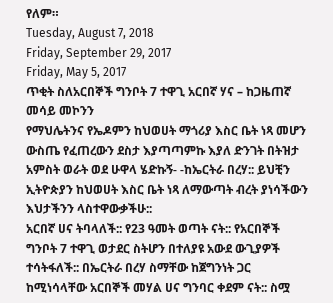የለም።
Tuesday, August 7, 2018
Friday, September 29, 2017
Friday, May 5, 2017
ጥቂት ስለአርበኞች ግንቦት 7 ተዋጊ አርበኛ ሃና – ከጋዜጠኛ መሳይ መኮንን
የማህሌትንና የኤዶምን ከህወሀት ማጎሪያ እስር ቤት ነጻ መሆን ውስጤ የፈጠረውን ደስታ እያጣጣምኩ እያለ ድንገት በትዝታ አምስት ወራት ወደ ሁዋላ ሄድኩኝ- -ከኤርትራ በረሃ:: ይህቺን ኢትዮጵያን ከህወሀት እስር ቤት ነጻ ለማውጣት ብረት ያነሳችውን እህታችንን ላስተዋውቃችሁ::
አርበኛ ሀና ትባላለች:: የ23 ዓመት ወጣት ናት:: የአርበኞች ግንቦት 7 ተዋጊ ወታደር ስትሆን በተለያዩ አውደ ውጊያዎች ተሳትፋለች:: በኤርትራ በረሃ ስማቸው ከጀግንነት ጋር ከሚነሳላቸው አርበኞች መሃል ሀና ግንባር ቀደም ናት:: ስሟ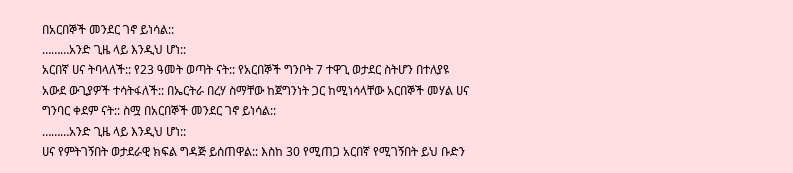በአርበኞች መንደር ገኖ ይነሳል::
………አንድ ጊዜ ላይ እንዲህ ሆነ::
አርበኛ ሀና ትባላለች:: የ23 ዓመት ወጣት ናት:: የአርበኞች ግንቦት 7 ተዋጊ ወታደር ስትሆን በተለያዩ አውደ ውጊያዎች ተሳትፋለች:: በኤርትራ በረሃ ስማቸው ከጀግንነት ጋር ከሚነሳላቸው አርበኞች መሃል ሀና ግንባር ቀደም ናት:: ስሟ በአርበኞች መንደር ገኖ ይነሳል::
………አንድ ጊዜ ላይ እንዲህ ሆነ::
ሀና የምትገኝበት ወታደራዊ ክፍል ግዳጅ ይሰጠዋል:: እስከ 30 የሚጠጋ አርበኛ የሚገኝበት ይህ ቡድን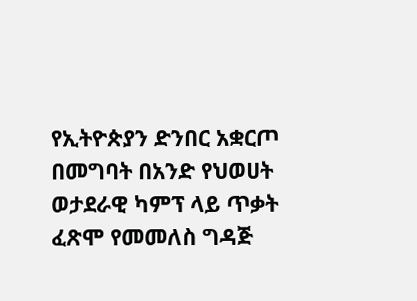የኢትዮጵያን ድንበር አቋርጦ በመግባት በአንድ የህወሀት ወታደራዊ ካምፕ ላይ ጥቃት ፈጽሞ የመመለስ ግዳጅ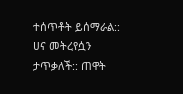ተሰጥቶት ይሰማራል:: ሀና መትረየሷን ታጥቃለች:: ጠዋት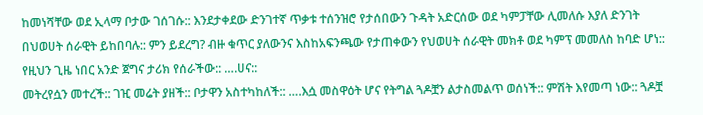ከመነሻቸው ወደ ኢላማ ቦታው ገሰገሱ:: እንደታቀደው ድንገተኛ ጥቃቱ ተሰንዝሮ የታሰበውን ጉዳት አድርሰው ወደ ካምፓቸው ሊመለሱ እያለ ድንገት በህወሀት ሰራዊት ይከበባሉ:: ምን ይደረግ? ብዙ ቁጥር ያለውንና እስከአፍንጫው የታጠቀውን የህወሀት ሰራዊት መክቶ ወደ ካምፕ መመለስ ከባድ ሆነ:: የዚህን ጊዜ ነበር አንድ ጀግና ታሪክ የሰራችው:: ….ሀና::
መትረየሷን መተረች:: ገዢ መሬት ያዘች:: ቦታዋን አስተካከለች:: ….እሷ መስዋዕት ሆና የትግል ጓዶቿን ልታስመልጥ ወሰነች:: ምሽት እየመጣ ነው:: ጓዶቿ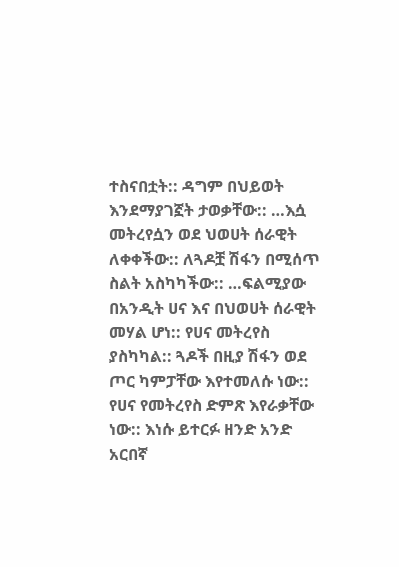ተስናበቷት:: ዳግም በህይወት እንደማያገኟት ታወቃቸው:: …እሷ መትረየሷን ወደ ህወሀት ሰራዊት ለቀቀችው:: ለጓዶቿ ሽፋን በሚሰጥ ስልት አስካካችው:: …ፍልሚያው በአንዲት ሀና እና በህወሀት ሰራዊት መሃል ሆነ:: የሀና መትረየስ ያስካካል:: ጓዶች በዚያ ሽፋን ወደ ጦር ካምፓቸው እየተመለሱ ነው:: የሀና የመትረየስ ድምጽ እየራቃቸው ነው:: እነሱ ይተርፉ ዘንድ አንድ አርበኛ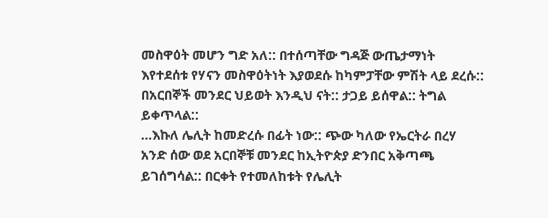መስዋዕት መሆን ግድ አለ:: በተሰጣቸው ግዳጅ ውጤታማነት እየተደሰቱ የሃናን መስዋዕትነት እያወደሱ ከካምፓቸው ምሽት ላይ ደረሱ:: በአርበኞች መንደር ህይወት እንዲህ ናት:: ታጋይ ይሰዋል:: ትግል ይቀጥላል::
…እኩለ ሌሊት ከመድረሱ በፊት ነው:: ጭው ካለው የኤርትራ በረሃ አንድ ሰው ወደ አርበኞቹ መንደር ከኢትዮጵያ ድንበር አቅጣጫ ይገሰግሳል:: በርቀት የተመለከቱት የሌሊት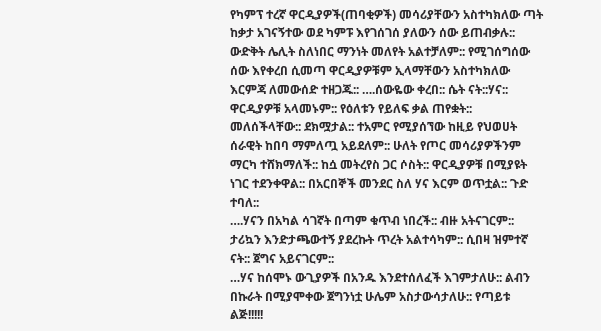የካምፕ ተረኛ ዋርዲያዎች(ጠባቂዎች) መሳሪያቸውን አስተካክለው ጣት ከቃታ አገናኝተው ወደ ካምፑ እየገሰገሰ ያለውን ሰው ይጠብቃሉ:: ውድቅት ሌሊት ስለነበር ማንነት መለየት አልተቻለም:: የሚገሰግሰው ሰው እየቀረበ ሲመጣ ዋርዲያዎቹም ኢላማቸውን አስተካክለው እርምጃ ለመውሰድ ተዘጋጁ:: ….ሰውዬው ቀረበ:: ሴት ናት::ሃና:: ዋርዲያዎቹ አላመኑም:: የዕለቱን የይለፍ ቃል ጠየቋት:: መለሰችላቸው:: ደክሟታል:: ተአምር የሚያሰኘው ከዚይ የህወሀት ሰራዊት ከበባ ማምለጧ አይደለም:: ሁለት የጦር መሳሪያዎችንም ማርካ ተሸክማለች:: ከሷ መትረየስ ጋር ሶስት:: ዋርዲያዎቹ በሚያዩት ነገር ተደንቀዋል:: በአርበኞች መንደር ስለ ሃና እርም ወጥቷል:: ጉድ ተባለ::
….ሃናን በአካል ሳገኛት በጣም ቁጥብ ነበረች:: ብዙ አትናገርም:: ታሪኳን እንድታጫውተኝ ያደረኩት ጥረት አልተሳካም:: ሲበዛ ዝምተኛ ናት:: ጀግና አይናገርም::
…ሃና ከሰሞኑ ውጊያዎች በአንዱ እንደተሰለፈች እገምታለሁ:: ልብን በኩራት በሚያሞቀው ጀግንነቷ ሁሌም አስታውሳታለሁ:: የጣይቱ ልጅ!!!!!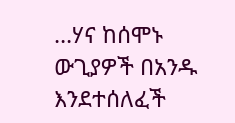…ሃና ከሰሞኑ ውጊያዎች በአንዱ እንደተሰለፈች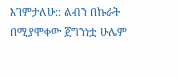እገምታለሁ:: ልብን በኩራት በሚያሞቀው ጀግንነቷ ሁሌም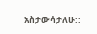አስታውሳታለሁ::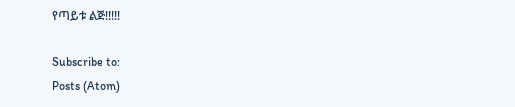የጣይቱ ልጅ!!!!!

Subscribe to:
Posts (Atom)